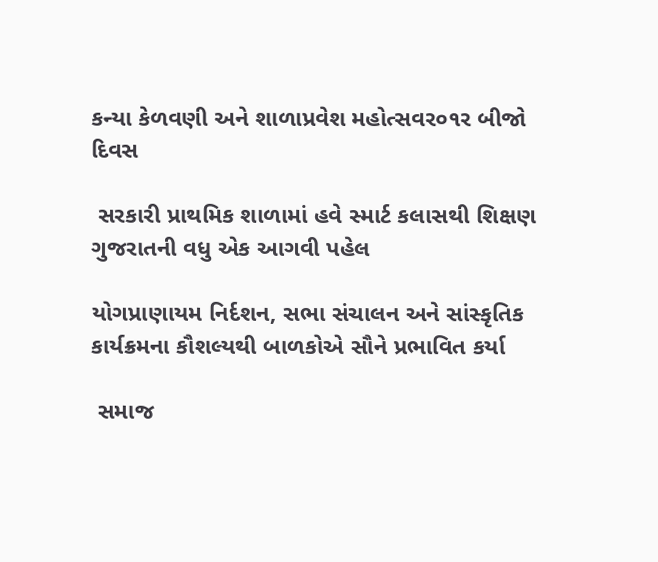કન્યા કેળવણી અને શાળાપ્રવેશ મહોત્સવર૦૧ર બીજો દિવસ

 સરકારી પ્રાથમિક શાળામાં હવે સ્માર્ટ કલાસથી શિક્ષણ ગુજરાતની વધુ એક આગવી પહેલ

યોગપ્રાણાયમ નિર્દશન, સભા સંચાલન અને સાંસ્કૃતિક કાર્યક્રમના કૌશલ્યથી બાળકોએ સૌને પ્રભાવિત કર્યા

 સમાજ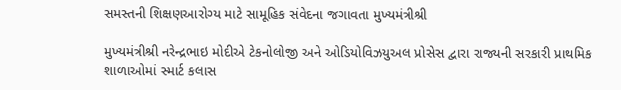સમસ્તની શિક્ષણઆરોગ્ય માટે સામૂહિક સંવેદના જગાવતા મુખ્યમંત્રીશ્રી

મુખ્યમંત્રીશ્રી નરેન્દ્રભાઇ મોદીએ ટેકનોલોજી અને ઓડિયોવિઝયુઅલ પ્રોસેસ દ્વારા રાજ્યની સરકારી પ્રાથમિક શાળાઓમાં સ્માર્ટ કલાસ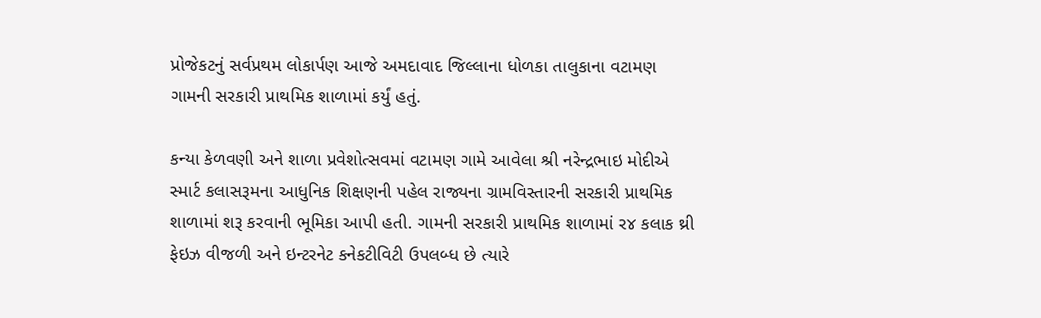પ્રોજેકટનું સર્વપ્રથમ લોકાર્પણ આજે અમદાવાદ જિલ્લાના ધોળકા તાલુકાના વટામણ ગામની સરકારી પ્રાથમિક શાળામાં કર્યું હતું.

કન્યા કેળવણી અને શાળા પ્રવેશોત્સવમાં વટામણ ગામે આવેલા શ્રી નરેન્દ્રભાઇ મોદીએ સ્માર્ટ કલાસરૂમના આધુનિક શિક્ષણની પહેલ રાજ્યના ગ્રામવિસ્તારની સરકારી પ્રાથમિક શાળામાં શરૂ કરવાની ભૂમિકા આપી હતી. ગામની સરકારી પ્રાથમિક શાળામાં ર૪ કલાક થ્રી ફેઇઝ વીજળી અને ઇન્ટરનેટ કનેકટીવિટી ઉપલબ્ધ છે ત્યારે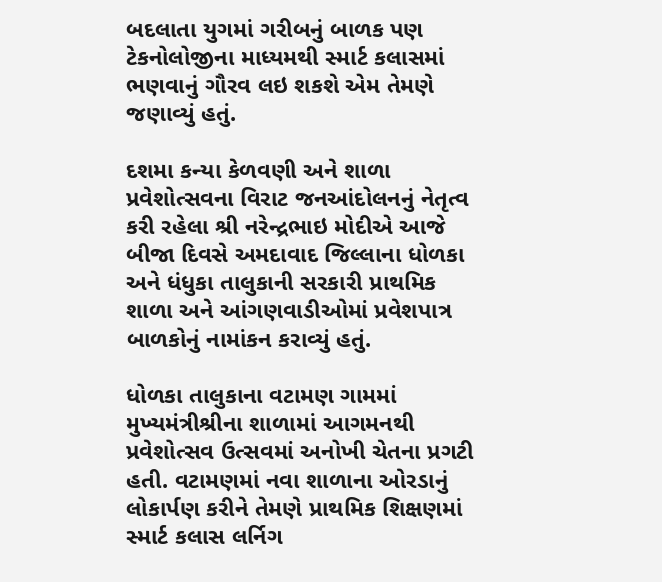બદલાતા યુગમાં ગરીબનું બાળક પણ ટેકનોલોજીના માધ્યમથી સ્માર્ટ કલાસમાં ભણવાનું ગૌરવ લઇ શકશે એમ તેમણે જણાવ્યું હતું.

દશમા કન્યા કેળવણી અને શાળા પ્રવેશોત્સવના વિરાટ જનઆંદોલનનું નેતૃત્વ કરી રહેલા શ્રી નરેન્દ્રભાઇ મોદીએ આજે બીજા દિવસે અમદાવાદ જિલ્લાના ધોળકા અને ધંધુકા તાલુકાની સરકારી પ્રાથમિક શાળા અને આંગણવાડીઓમાં પ્રવેશપાત્ર બાળકોનું નામાંકન કરાવ્યું હતું.

ધોળકા તાલુકાના વટામણ ગામમાં મુખ્યમંત્રીશ્રીના શાળામાં આગમનથી પ્રવેશોત્સવ ઉત્સવમાં અનોખી ચેતના પ્રગટી હતી. વટામણમાં નવા શાળાના ઓરડાનું લોકાર્પણ કરીને તેમણે પ્રાથમિક શિક્ષણમાં સ્માર્ટ કલાસ લર્નિગ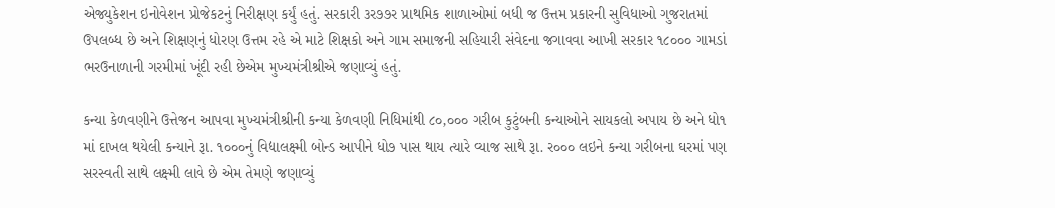એજ્યુકેશન ઇનોવેશન પ્રોજેકટનું નિરીક્ષણ કર્યું હતું. સરકારી ૩ર૭૭ર પ્રાથમિક શાળાઓમાં બધી જ ઉત્તમ પ્રકારની સુવિધાઓ ગુજરાતમાં ઉપલબ્ધ છે અને શિક્ષણનું ધોરણ ઉત્તમ રહે એ માટે શિક્ષકો અને ગામ સમાજની સહિયારી સંવેદના જગાવવા આખી સરકાર ૧૮૦૦૦ ગામડાં ભરઉનાળાની ગરમીમાં ખૂંદી રહી છેએમ મુખ્યમંત્રીશ્રીએ જણાવ્યું હતું.

કન્યા કેળવણીને ઉત્તેજન આપવા મુખ્યમંત્રીશ્રીની કન્યા કેળવણી નિધિમાંથી ૮૦,૦૦૦ ગરીબ કુટુંબની કન્યાઓને સાયકલો અપાય છે અને ધો૧ માં દાખલ થયેલી કન્યાને રૂા. ૧૦૦૦નું વિદ્યાલક્ષ્મી બોન્ડ આપીને ધો૭ પાસ થાય ત્યારે વ્યાજ સાથે રૂા. ર૦૦૦ લઇને કન્યા ગરીબના ઘરમાં પણ સરસ્વતી સાથે લક્ષ્મી લાવે છે એમ તેમણે જણાવ્યું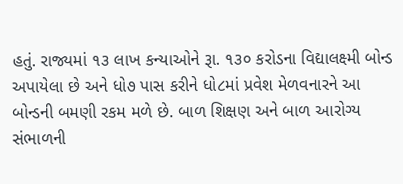હતું. રાજ્યમાં ૧૩ લાખ કન્યાઓને રૂા. ૧૩૦ કરોડના વિદ્યાલક્ષ્મી બોન્ડ અપાયેલા છે અને ધો૭ પાસ કરીને ધો૮માં પ્રવેશ મેળવનારને આ બોન્ડની બમણી રકમ મળે છે. બાળ શિક્ષણ અને બાળ આરોગ્ય સંભાળની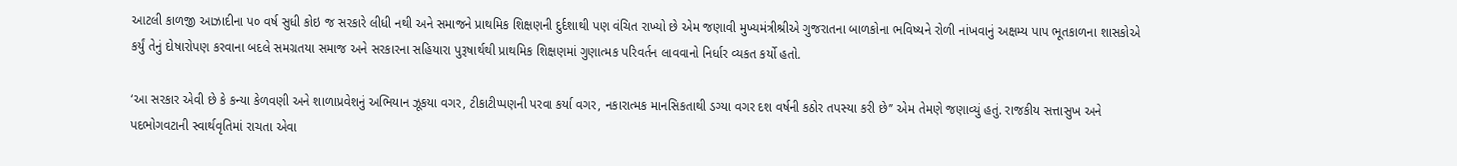આટલી કાળજી આઝાદીના પ૦ વર્ષ સુધી કોઇ જ સરકારે લીધી નથી અને સમાજને પ્રાથમિક શિક્ષણની દુર્દશાથી પણ વંચિત રાખ્યો છે એમ જણાવી મુખ્યમંત્રીશ્રીએ ગુજરાતના બાળકોના ભવિષ્યને રોળી નાંખવાનું અક્ષમ્ય પાપ ભૂતકાળના શાસકોએ કર્યું તેનું દોષારોપણ કરવાના બદલે સમગ્રતયા સમાજ અને સરકારના સહિયારા પુરૂષાર્થથી પ્રાથમિક શિક્ષણમાં ગુણાત્મક પરિવર્તન લાવવાનો નિર્ધાર વ્યકત કર્યો હતો.

‘આ સરકાર એવી છે કે કન્યા કેળવણી અને શાળાપ્રવેશનું અભિયાન ઝૂકયા વગર, ટીકાટીપ્પણની પરવા કર્યા વગર, નકારાત્મક માનસિકતાથી ડગ્યા વગર દશ વર્ષની કઠોર તપસ્યા કરી છે’’ એમ તેમણે જણાવ્યું હતું. રાજકીય સત્તાસુખ અને પદભોગવટાની સ્વાર્થવૃતિમાં રાચતા એવા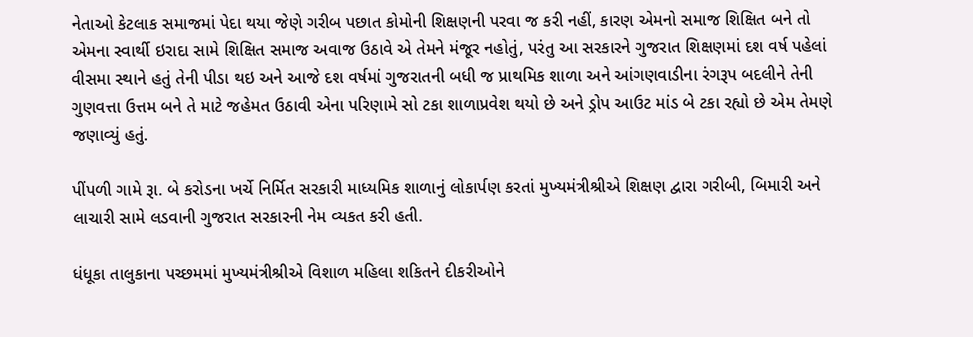નેતાઓ કેટલાક સમાજમાં પેદા થયા જેણે ગરીબ પછાત કોમોની શિક્ષણની પરવા જ કરી નહીં, કારણ એમનો સમાજ શિક્ષિત બને તો એમના સ્વાર્થી ઇરાદા સામે શિક્ષિત સમાજ અવાજ ઉઠાવે એ તેમને મંજૂર નહોતું, પરંતુ આ સરકારને ગુજરાત શિક્ષણમાં દશ વર્ષ પહેલાં વીસમા સ્થાને હતું તેની પીડા થઇ અને આજે દશ વર્ષમાં ગુજરાતની બધી જ પ્રાથમિક શાળા અને આંગણવાડીના રંગરૂપ બદલીને તેની ગુણવત્તા ઉત્તમ બને તે માટે જહેમત ઉઠાવી એના પરિણામે સો ટકા શાળાપ્રવેશ થયો છે અને ડ્રોપ આઉટ માંડ બે ટકા રહ્યો છે એમ તેમણે જણાવ્યું હતું.

પીંપળી ગામે રૂા. બે કરોડના ખર્ચે નિર્મિત સરકારી માધ્યમિક શાળાનું લોકાર્પણ કરતાં મુખ્યમંત્રીશ્રીએ શિક્ષણ દ્વારા ગરીબી, બિમારી અને લાચારી સામે લડવાની ગુજરાત સરકારની નેમ વ્યકત કરી હતી.

ધંધૂકા તાલુકાના પચ્છમમાં મુખ્યમંત્રીશ્રીએ વિશાળ મહિલા શકિતને દીકરીઓને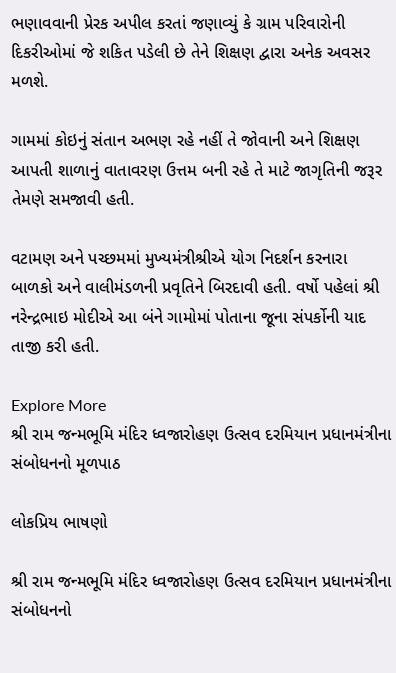ભણાવવાની પ્રેરક અપીલ કરતાં જણાવ્યું કે ગ્રામ પરિવારોની દિકરીઓમાં જે શકિત પડેલી છે તેને શિક્ષણ દ્વારા અનેક અવસર મળશે.

ગામમાં કોઇનું સંતાન અભણ રહે નહીં તે જોવાની અને શિક્ષણ આપતી શાળાનું વાતાવરણ ઉત્તમ બની રહે તે માટે જાગૃતિની જરૂર તેમણે સમજાવી હતી.

વટામણ અને પચ્છમમાં મુખ્યમંત્રીશ્રીએ યોગ નિદર્શન કરનારા બાળકો અને વાલીમંડળની પ્રવૃતિને બિરદાવી હતી. વર્ષો પહેલાં શ્રી નરેન્દ્રભાઇ મોદીએ આ બંને ગામોમાં પોતાના જૂના સંપર્કોની યાદ તાજી કરી હતી.

Explore More
શ્રી રામ જન્મભૂમિ મંદિર ધ્વજારોહણ ઉત્સવ દરમિયાન પ્રધાનમંત્રીના સંબોધનનો મૂળપાઠ

લોકપ્રિય ભાષણો

શ્રી રામ જન્મભૂમિ મંદિર ધ્વજારોહણ ઉત્સવ દરમિયાન પ્રધાનમંત્રીના સંબોધનનો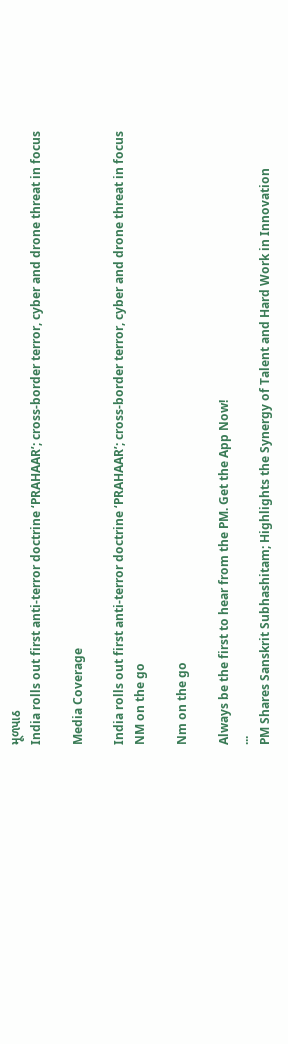મૂળપાઠ
India rolls out first anti-terror doctrine ‘PRAHAAR’; cross-border terror, cyber and drone threat in focus

Media Coverage

India rolls out first anti-terror doctrine ‘PRAHAAR’; cross-border terror, cyber and drone threat in focus
NM on the go

Nm on the go

Always be the first to hear from the PM. Get the App Now!
...
PM Shares Sanskrit Subhashitam; Highlights the Synergy of Talent and Hard Work in Innovation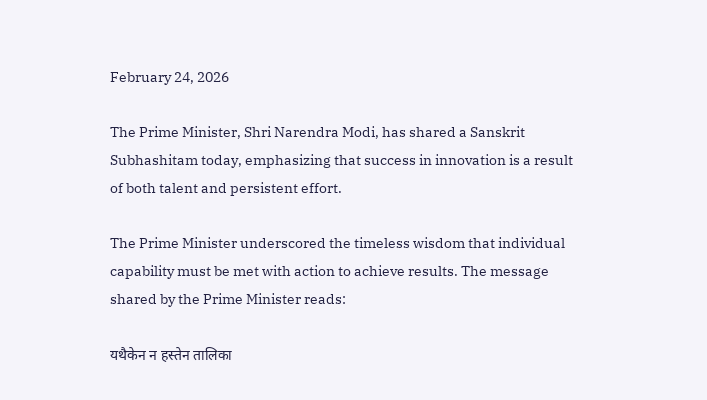February 24, 2026

The Prime Minister, Shri Narendra Modi, has shared a Sanskrit Subhashitam today, emphasizing that success in innovation is a result of both talent and persistent effort.

The Prime Minister underscored the timeless wisdom that individual capability must be met with action to achieve results. The message shared by the Prime Minister reads:

यथैकेन न हस्तेन तालिका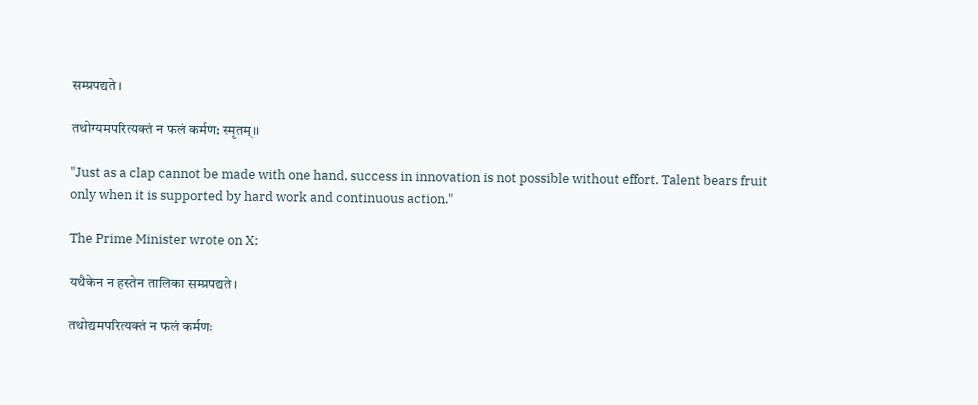सम्प्रपद्यते।

तथोग्यमपरित्यक्तं न फलं कर्मण: स्मृतम्।।

"Just as a clap cannot be made with one hand, success in innovation is not possible without effort. Talent bears fruit only when it is supported by hard work and continuous action."

The Prime Minister wrote on X;

यथैकेन न हस्तेन तालिका सम्प्रपद्यते।

तथोद्यमपरित्यक्तं न फलं कर्मणः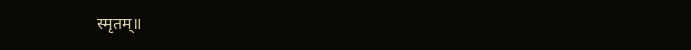स्मृतम्॥